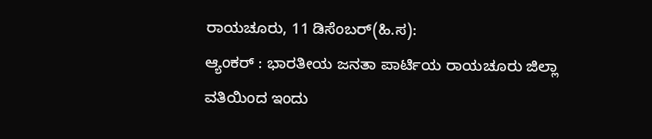ರಾಯಚೂರು, 11 ಡಿಸೆಂಬರ್(ಹಿ.ಸ):
ಆ್ಯಂಕರ್ : ಭಾರತೀಯ ಜನತಾ ಪಾರ್ಟಿಯ ರಾಯಚೂರು ಜಿಲ್ಲಾ ವತಿಯಿಂದ ಇಂದು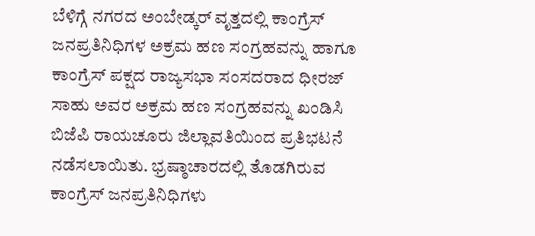ಬೆಳಿಗ್ಗೆ ನಗರದ ಅಂಬೇಡ್ಕರ್ ವೃತ್ತದಲ್ಲಿ ಕಾಂಗ್ರೆಸ್ ಜನಪ್ರತಿನಿಧಿಗಳ ಅಕ್ರಮ ಹಣ ಸಂಗ್ರಹವನ್ನು ಹಾಗೂ ಕಾಂಗ್ರೆಸ್ ಪಕ್ಷದ ರಾಜ್ಯಸಭಾ ಸಂಸದರಾದ ಧೀರಜ್ ಸಾಹು ಅವರ ಅಕ್ರಮ ಹಣ ಸಂಗ್ರಹವನ್ನು ಖಂಡಿಸಿ ಬಿಜೆಪಿ ರಾಯಚೂರು ಜಿಲ್ಲಾವತಿಯಿಂದ ಪ್ರತಿಭಟನೆ ನಡೆಸಲಾಯಿತು. ಭ್ರಷ್ಠಾಚಾರದಲ್ಲಿ ತೊಡಗಿರುವ ಕಾಂಗ್ರೆಸ್ ಜನಪ್ರತಿನಿಧಿಗಳು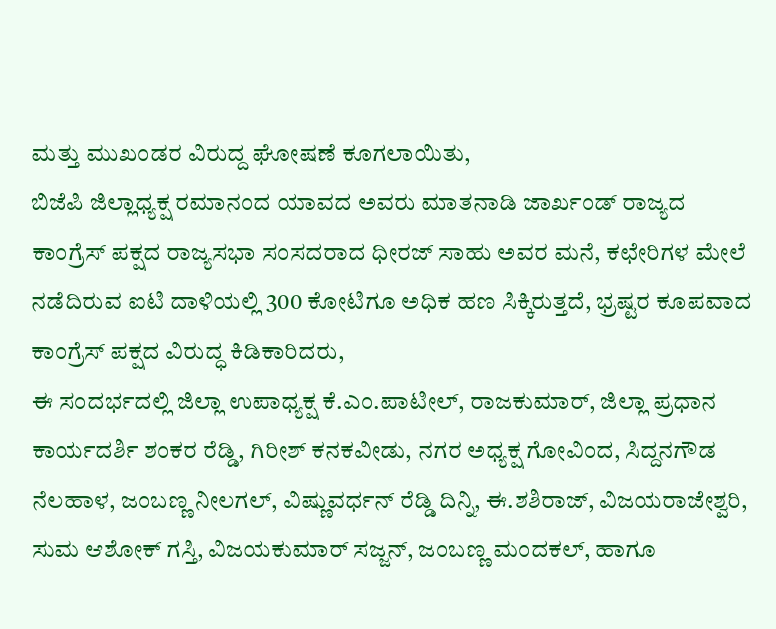ಮತ್ತು ಮುಖಂಡರ ವಿರುದ್ದ ಘೋಷಣೆ ಕೂಗಲಾಯಿತು,
ಬಿಜೆಪಿ ಜಿಲ್ಲಾಧ್ಯಕ್ಷ ರಮಾನಂದ ಯಾವದ ಅವರು ಮಾತನಾಡಿ ಜಾರ್ಖಂಡ್ ರಾಜ್ಯದ ಕಾಂಗ್ರೆಸ್ ಪಕ್ಷದ ರಾಜ್ಯಸಭಾ ಸಂಸದರಾದ ಧೀರಜ್ ಸಾಹು ಅವರ ಮನೆ, ಕಛೇರಿಗಳ ಮೇಲೆ ನಡೆದಿರುವ ಐಟಿ ದಾಳಿಯಲ್ಲಿ 300 ಕೋಟಿಗೂ ಅಧಿಕ ಹಣ ಸಿಕ್ಕಿರುತ್ತದೆ, ಭ್ರಷ್ಟರ ಕೂಪವಾದ ಕಾಂಗ್ರೆಸ್ ಪಕ್ಷದ ವಿರುದ್ಧ ಕಿಡಿಕಾರಿದರು,
ಈ ಸಂದರ್ಭದಲ್ಲಿ ಜಿಲ್ಲಾ ಉಪಾಧ್ಯಕ್ಷ ಕೆ.ಎಂ.ಪಾಟೀಲ್, ರಾಜಕುಮಾರ್, ಜಿಲ್ಲಾ ಪ್ರಧಾನ ಕಾರ್ಯದರ್ಶಿ ಶಂಕರ ರೆಡ್ಡಿ, ಗಿರೀಶ್ ಕನಕವೀಡು, ನಗರ ಅಧ್ಯಕ್ಷ ಗೋವಿಂದ, ಸಿದ್ದನಗೌಡ ನೆಲಹಾಳ, ಜಂಬಣ್ಣ ನೀಲಗಲ್, ವಿಷ್ಣುವರ್ಧನ್ ರೆಡ್ಡಿ ದಿನ್ನಿ, ಈ.ಶಶಿರಾಜ್, ವಿಜಯರಾಜೇಶ್ವರಿ, ಸುಮ ಆಶೋಕ್ ಗಸ್ತಿ, ವಿಜಯಕುಮಾರ್ ಸಜ್ಜನ್, ಜಂಬಣ್ಣ ಮಂದಕಲ್, ಹಾಗೂ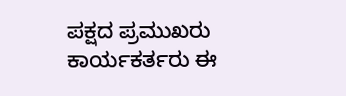ಪಕ್ಷದ ಪ್ರಮುಖರು ಕಾರ್ಯಕರ್ತರು ಈ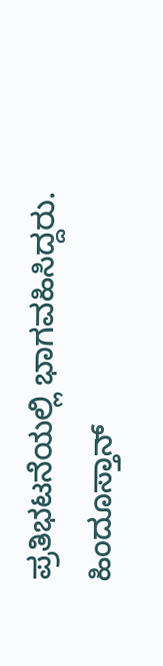ಪ್ರತಿಭಟನೆಯಲ್ಲಿ ಭಾಗವಹಿಸಿದ್ದರು.
ಹಿಂದೂಸ್ತಾನ್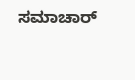ಸಮಾಚಾರ್